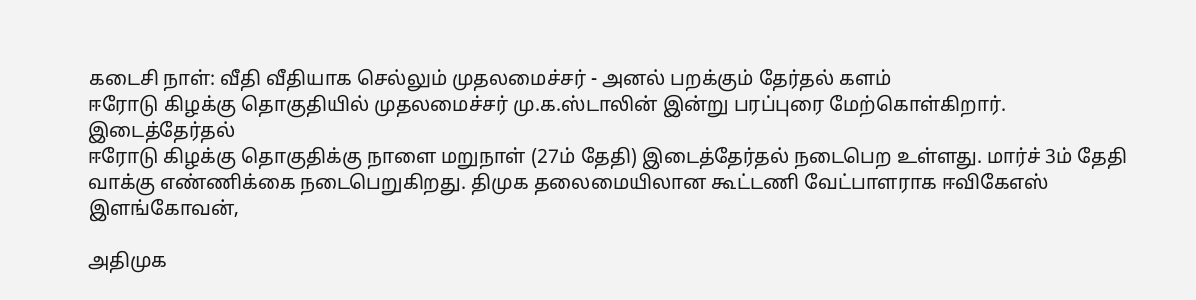கடைசி நாள்: வீதி வீதியாக செல்லும் முதலமைச்சர் - அனல் பறக்கும் தேர்தல் களம்
ஈரோடு கிழக்கு தொகுதியில் முதலமைச்சர் மு.க.ஸ்டாலின் இன்று பரப்புரை மேற்கொள்கிறார்.
இடைத்தேர்தல்
ஈரோடு கிழக்கு தொகுதிக்கு நாளை மறுநாள் (27ம் தேதி) இடைத்தேர்தல் நடைபெற உள்ளது. மார்ச் 3ம் தேதி வாக்கு எண்ணிக்கை நடைபெறுகிறது. திமுக தலைமையிலான கூட்டணி வேட்பாளராக ஈவிகேஎஸ் இளங்கோவன்,

அதிமுக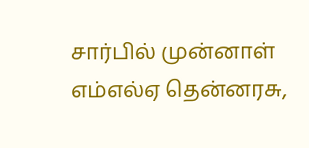சார்பில் முன்னாள் எம்எல்ஏ தென்னரசு,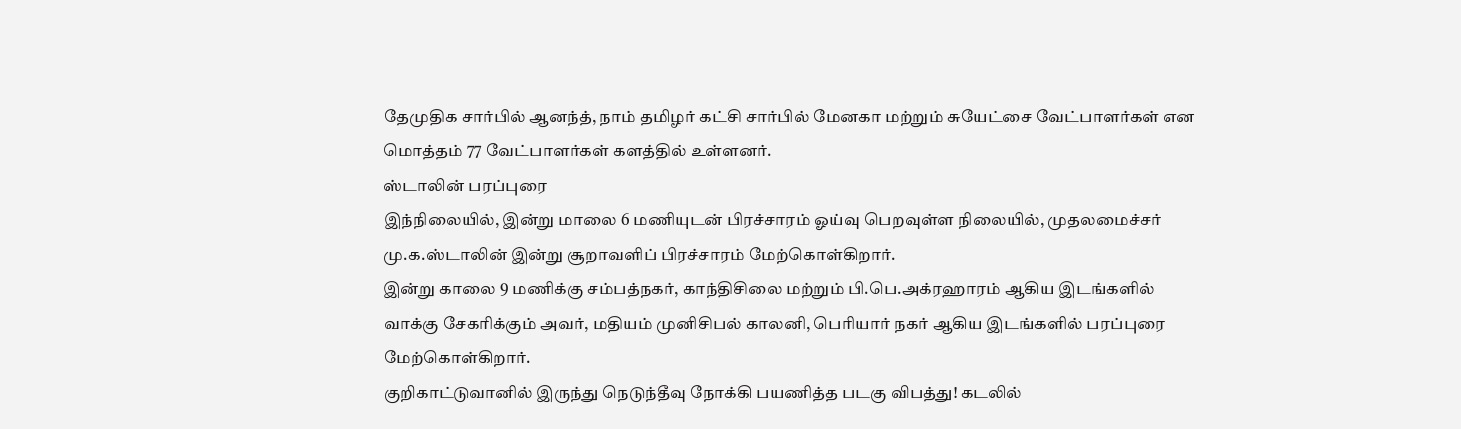தேமுதிக சார்பில் ஆனந்த், நாம் தமிழர் கட்சி சார்பில் மேனகா மற்றும் சுயேட்சை வேட்பாளர்கள் என மொத்தம் 77 வேட்பாளர்கள் களத்தில் உள்ளனர்.
ஸ்டாலின் பரப்புரை
இந்நிலையில், இன்று மாலை 6 மணியுடன் பிரச்சாரம் ஓய்வு பெறவுள்ள நிலையில், முதலமைச்சர் மு.க.ஸ்டாலின் இன்று சூறாவளிப் பிரச்சாரம் மேற்கொள்கிறார்.
இன்று காலை 9 மணிக்கு சம்பத்நகர், காந்திசிலை மற்றும் பி.பெ.அக்ரஹாரம் ஆகிய இடங்களில் வாக்கு சேகரிக்கும் அவர், மதியம் முனிசிபல் காலனி, பெரியார் நகர் ஆகிய இடங்களில் பரப்புரை மேற்கொள்கிறார்.
குறிகாட்டுவானில் இருந்து நெடுந்தீவு நோக்கி பயணித்த படகு விபத்து! கடலில்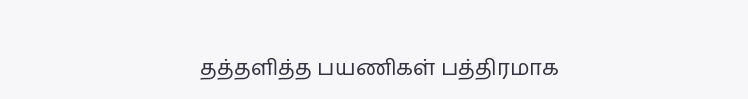தத்தளித்த பயணிகள் பத்திரமாக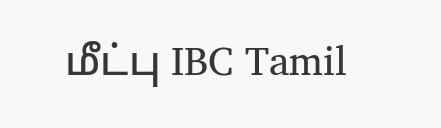மீட்பு IBC Tamil